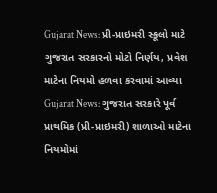Gujarat News: પ્રી-પ્રાઇમરી સ્કૂલો માટે ગુજરાત સરકારનો મોટો નિર્ણય, પ્રવેશ માટેના નિયમો હળવા કરવામાં આવ્યા
Gujarat News: ગુજરાત સરકારે પૂર્વ પ્રાથમિક (પ્રી-પ્રાઇમરી) શાળાઓ માટેના નિયમોમાં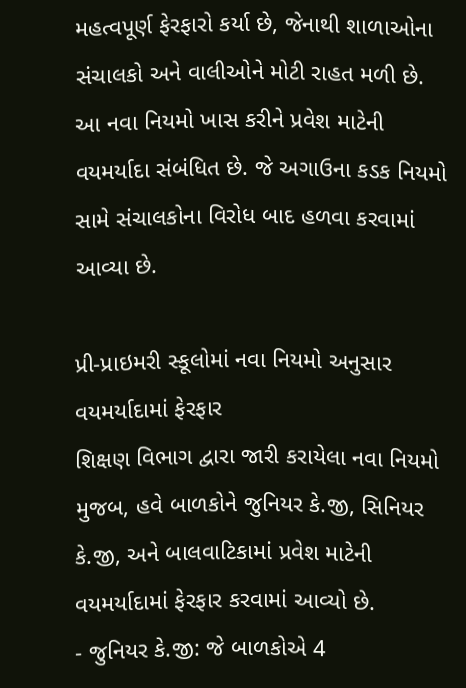મહત્વપૂર્ણ ફેરફારો કર્યા છે, જેનાથી શાળાઓના સંચાલકો અને વાલીઓને મોટી રાહત મળી છે. આ નવા નિયમો ખાસ કરીને પ્રવેશ માટેની વયમર્યાદા સંબંધિત છે. જે અગાઉના કડક નિયમો સામે સંચાલકોના વિરોધ બાદ હળવા કરવામાં આવ્યા છે.

પ્રી-પ્રાઇમરી સ્કૂલોમાં નવા નિયમો અનુસાર વયમર્યાદામાં ફેરફાર
શિક્ષણ વિભાગ દ્વારા જારી કરાયેલા નવા નિયમો મુજબ, હવે બાળકોને જુનિયર કે.જી, સિનિયર કે.જી, અને બાલવાટિકામાં પ્રવેશ માટેની વયમર્યાદામાં ફેરફાર કરવામાં આવ્યો છે.
- જુનિયર કે.જી: જે બાળકોએ 4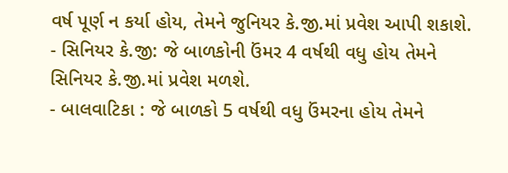વર્ષ પૂર્ણ ન કર્યા હોય, તેમને જુનિયર કે.જી.માં પ્રવેશ આપી શકાશે.
- સિનિયર કે.જી: જે બાળકોની ઉંમર 4 વર્ષથી વધુ હોય તેમને સિનિયર કે.જી.માં પ્રવેશ મળશે.
- બાલવાટિકા : જે બાળકો 5 વર્ષથી વધુ ઉંમરના હોય તેમને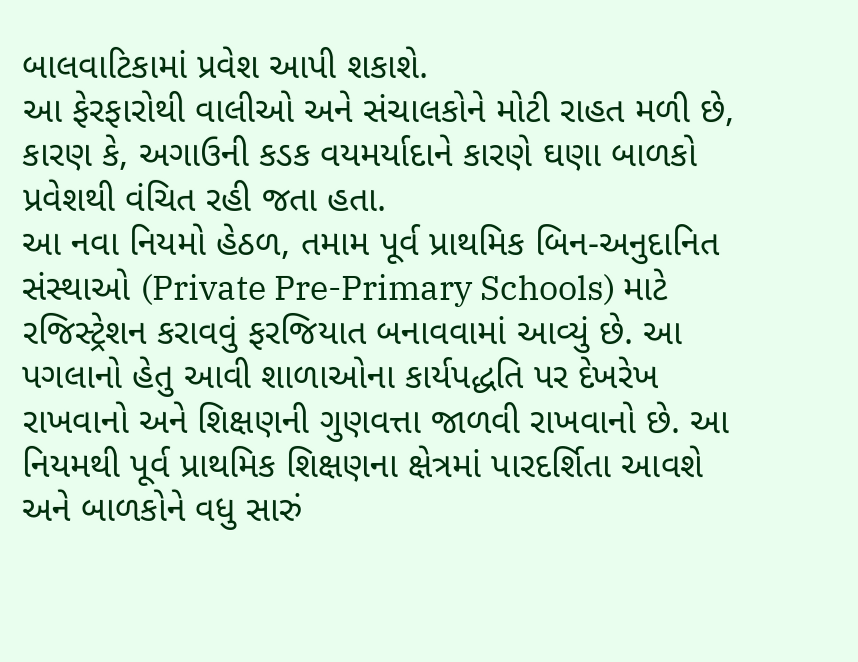બાલવાટિકામાં પ્રવેશ આપી શકાશે.
આ ફેરફારોથી વાલીઓ અને સંચાલકોને મોટી રાહત મળી છે, કારણ કે, અગાઉની કડક વયમર્યાદાને કારણે ઘણા બાળકો પ્રવેશથી વંચિત રહી જતા હતા.
આ નવા નિયમો હેઠળ, તમામ પૂર્વ પ્રાથમિક બિન-અનુદાનિત સંસ્થાઓ (Private Pre-Primary Schools) માટે રજિસ્ટ્રેશન કરાવવું ફરજિયાત બનાવવામાં આવ્યું છે. આ પગલાનો હેતુ આવી શાળાઓના કાર્યપદ્ધતિ પર દેખરેખ રાખવાનો અને શિક્ષણની ગુણવત્તા જાળવી રાખવાનો છે. આ નિયમથી પૂર્વ પ્રાથમિક શિક્ષણના ક્ષેત્રમાં પારદર્શિતા આવશે અને બાળકોને વધુ સારું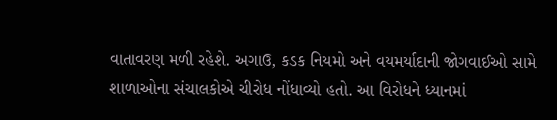વાતાવરણ મળી રહેશે. અગાઉ, કડક નિયમો અને વયમર્યાદાની જોગવાઈઓ સામે શાળાઓના સંચાલકોએ ચીરોધ નોંધાવ્યો હતો. આ વિરોધને ધ્યાનમાં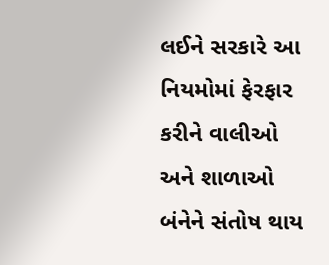લઈને સરકારે આ નિયમોમાં ફેરફાર કરીને વાલીઓ અને શાળાઓ બંનેને સંતોષ થાય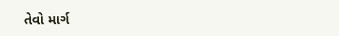તેવો માર્ગ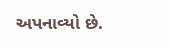અપનાવ્યો છે.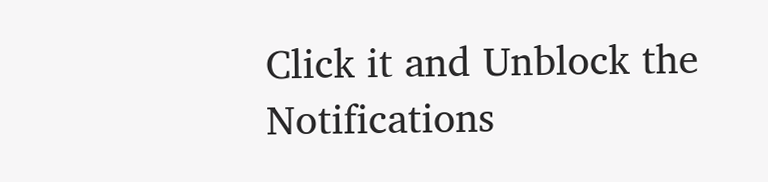Click it and Unblock the Notifications